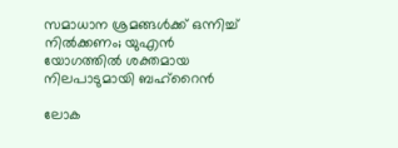സമാധാന ശ്രമങ്ങൾക്ക് ഒന്നിച്ച് നിൽക്കണം; യുഎൻ യോഗത്തിൽ ശക്തമായ നിലപാടുമായി ബഹ്റൈൻ

ലോക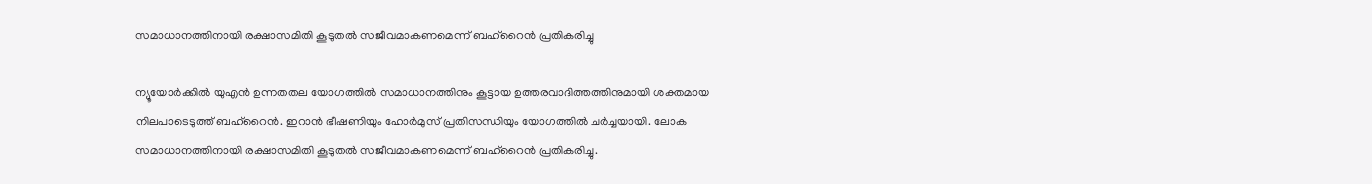സമാധാനത്തിനായി രക്ഷാസമിതി കൂടുതൽ സജീവമാകണമെന്ന് ബഹ്റൈൻ പ്രതികരിച്ചു

ന്യൂയോർക്കിൽ യുഎൻ ഉന്നതതല യോഗത്തിൽ സമാധാനത്തിനും കൂട്ടായ ഉത്തരവാദിത്തത്തിനുമായി ശക്തമായ നിലപാടെടുത്ത് ബഹ്റൈൻ. ഇറാൻ ഭീഷണിയും ഹോർമുസ് പ്രതിസന്ധിയും യോഗത്തിൽ ചർച്ചയായി. ലോക സമാധാനത്തിനായി രക്ഷാസമിതി കൂടുതൽ സജീവമാകണമെന്ന് ബഹ്റൈൻ പ്രതികരിച്ചു.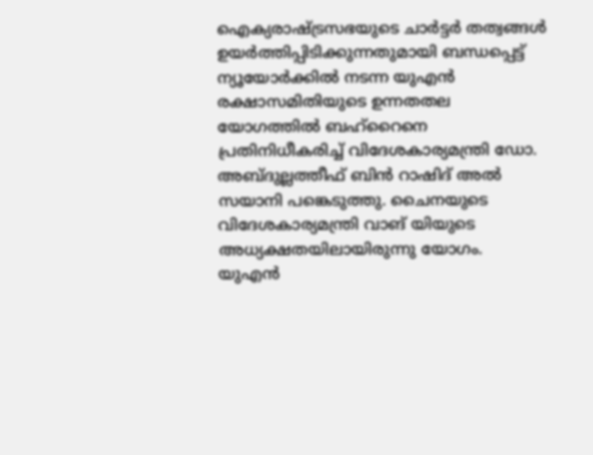ഐക്യരാഷ്ട്രസഭയുടെ ചാർട്ടർ തത്വങ്ങൾ ഉയർത്തിപ്പിടിക്കുന്നതുമായി ബന്ധപ്പെട്ട് ന്യൂയോർക്കിൽ നടന്ന യുഎൻ രക്ഷാസമിതിയുടെ ഉന്നതതല യോഗത്തിൽ ബഹ്റൈനെ പ്രതിനിധീകരിച്ച് വിദേശകാര്യമന്ത്രി ഡോ. അബ്ദുല്ലത്തീഫ് ബിൻ റാഷിദ് അൽ സയാനി പങ്കെടുത്തു. ചൈനയുടെ വിദേശകാര്യമന്ത്രി വാങ് യിയുടെ അധ്യക്ഷതയിലായിരുന്നു യോഗം. യുഎൻ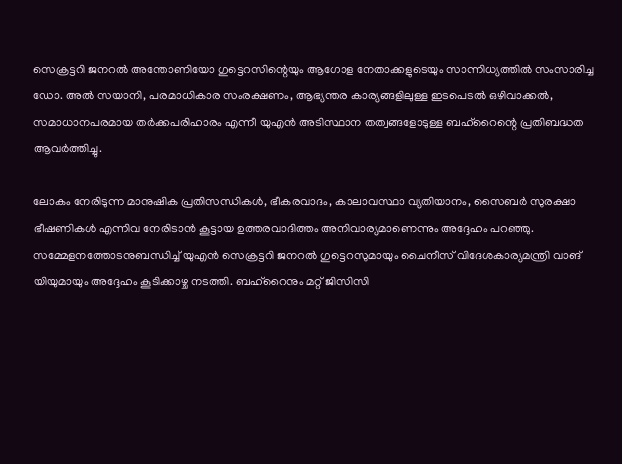സെക്രട്ടറി ജനറൽ അന്തോണിയോ ഗുട്ടെറസിന്റെയും ആഗോള നേതാക്കളുടെയും സാന്നിധ്യത്തിൽ സംസാരിച്ച ഡോ. അൽ സയാനി, പരമാധികാര സംരക്ഷണം, ആഭ്യന്തര കാര്യങ്ങളിലുള്ള ഇടപെടൽ ഒഴിവാക്കൽ, സമാധാനപരമായ തർക്കപരിഹാരം എന്നീ യുഎൻ അടിസ്ഥാന തത്വങ്ങളോടുള്ള ബഹ്റൈന്റെ പ്രതിബദ്ധത ആവർത്തിച്ചു.

ലോകം നേരിടുന്ന മാനുഷിക പ്രതിസന്ധികൾ, ഭീകരവാദം, കാലാവസ്ഥാ വ്യതിയാനം, സൈബർ സുരക്ഷാ ഭീഷണികൾ എന്നിവ നേരിടാൻ കൂട്ടായ ഉത്തരവാദിത്തം അനിവാര്യമാണെന്നും അദ്ദേഹം പറഞ്ഞു. സമ്മേളനത്തോടനുബന്ധിച്ച് യുഎൻ സെക്രട്ടറി ജനറൽ ഗുട്ടെറസുമായും ചൈനീസ് വിദേശകാര്യമന്ത്രി വാങ് യിയുമായും അദ്ദേഹം കൂടിക്കാഴ്ച നടത്തി. ബഹ്റൈനും മറ്റ് ജിസിസി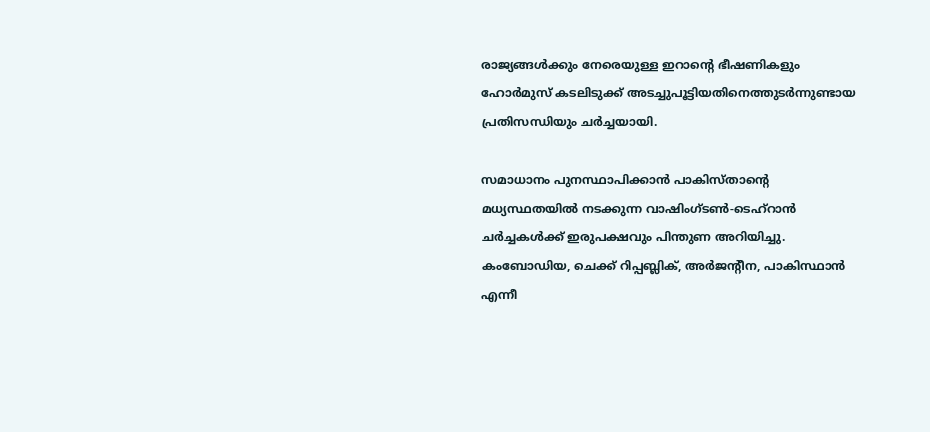രാജ്യങ്ങൾക്കും നേരെയുള്ള ഇറാന്റെ ഭീഷണികളും ഹോർമുസ് കടലിടുക്ക് അടച്ചുപൂട്ടിയതിനെത്തുടർന്നുണ്ടായ പ്രതിസന്ധിയും ചർച്ചയായി.

സമാധാനം പുനസ്ഥാപിക്കാൻ പാകിസ്താന്റെ മധ്യസ്ഥതയിൽ നടക്കുന്ന വാഷിംഗ്ടൺ-ടെഹ്റാൻ ചർച്ചകൾക്ക് ഇരുപക്ഷവും പിന്തുണ അറിയിച്ചു. കംബോഡിയ, ചെക്ക് റിപ്പബ്ലിക്, അർജന്റീന, പാകിസ്ഥാൻ എന്നീ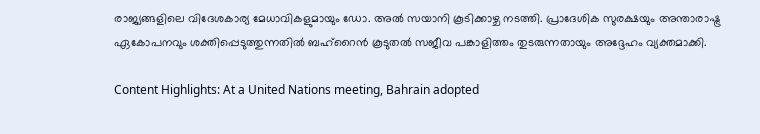രാജ്യങ്ങളിലെ വിദേശകാര്യ മേധാവികളുമായും ഡോ. അൽ സയാനി കൂടിക്കാഴ്ച നടത്തി. പ്രാദേശിക സുരക്ഷയും അന്താരാഷ്ട്ര ഏകോപനവും ശക്തിപ്പെടുത്തുന്നതിൽ ബഹ്റൈൻ കൂടുതൽ സജീവ പങ്കാളിത്തം തുടരുന്നതായും അദ്ദേഹം വ്യക്തമാക്കി.

Content Highlights: At a United Nations meeting, Bahrain adopted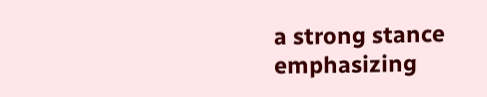a strong stance emphasizing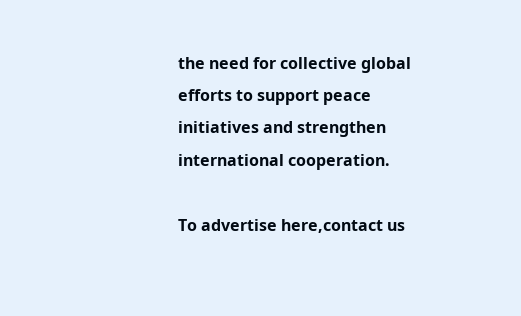the need for collective global efforts to support peace initiatives and strengthen international cooperation.

To advertise here,contact us